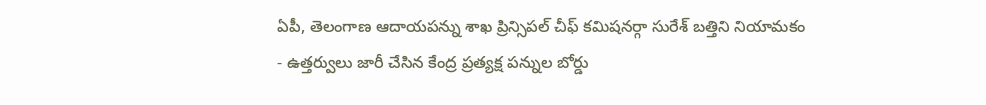ఏపీ, తెలంగాణ ఆదాయపన్ను శాఖ ప్రిన్సిపల్ చీఫ్ కమిషనర్గా సురేశ్ బత్తిని నియామకం
- ఉత్తర్వులు జారీ చేసిన కేంద్ర ప్రత్యక్ష పన్నుల బోర్డు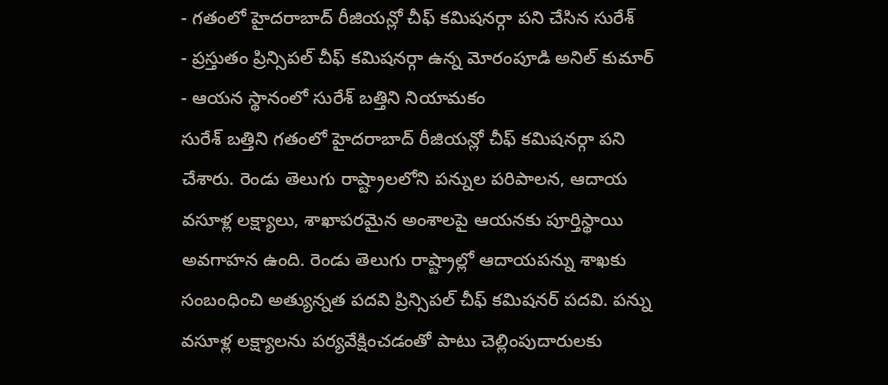- గతంలో హైదరాబాద్ రీజియన్లో చీఫ్ కమిషనర్గా పని చేసిన సురేశ్
- ప్రస్తుతం ప్రిన్సిపల్ చీఫ్ కమిషనర్గా ఉన్న మోరంపూడి అనిల్ కుమార్
- ఆయన స్థానంలో సురేశ్ బత్తిని నియామకం
సురేశ్ బత్తిని గతంలో హైదరాబాద్ రీజియన్లో చీఫ్ కమిషనర్గా పని చేశారు. రెండు తెలుగు రాష్ట్రాలలోని పన్నుల పరిపాలన, ఆదాయ వసూళ్ల లక్ష్యాలు, శాఖాపరమైన అంశాలపై ఆయనకు పూర్తిస్థాయి అవగాహన ఉంది. రెండు తెలుగు రాష్ట్రాల్లో ఆదాయపన్ను శాఖకు సంబంధించి అత్యున్నత పదవి ప్రిన్సిపల్ చీఫ్ కమిషనర్ పదవి. పన్ను వసూళ్ల లక్ష్యాలను పర్యవేక్షించడంతో పాటు చెల్లింపుదారులకు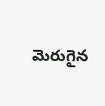మెరుగైన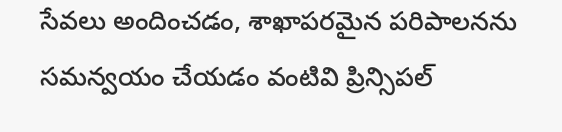సేవలు అందించడం, శాఖాపరమైన పరిపాలనను సమన్వయం చేయడం వంటివి ప్రిన్సిపల్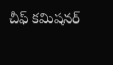చీఫ్ కమిషనర్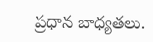ప్రధాన బాధ్యతలు.